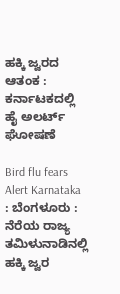ಹಕ್ಕಿ ಜ್ವರದ ಆತಂಕ : ಕರ್ನಾಟಕದಲ್ಲಿ ಹೈ ಅಲರ್ಟ್ ಘೋಷಣೆ

Bird flu fears Alert Karnataka : ಬೆಂಗಳೂರು : ನೆರೆಯ ರಾಜ್ಯ ತಮಿಳುನಾಡಿನಲ್ಲಿ ಹಕ್ಕಿ ಜ್ವರ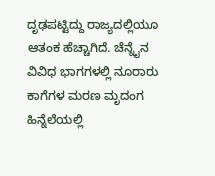ದೃಢಪಟ್ಟಿದ್ದು ರಾಜ್ಯದಲ್ಲಿಯೂ ಆತಂಕ ಹೆಚ್ಚಾಗಿದೆ. ಚೆನ್ನೈನ ವಿವಿಧ ಭಾಗಗಳಲ್ಲಿ ನೂರಾರು ಕಾಗೆಗಳ ಮರಣ ಮೃದಂಗ ಹಿನ್ನೆಲೆಯಲ್ಲಿ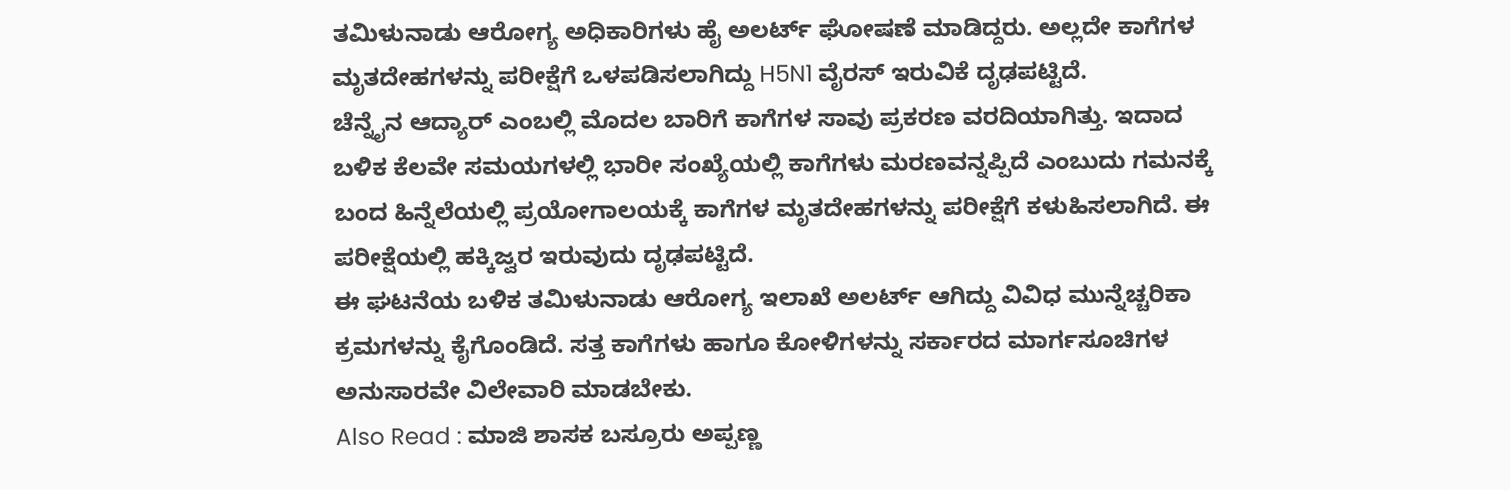ತಮಿಳುನಾಡು ಆರೋಗ್ಯ ಅಧಿಕಾರಿಗಳು ಹೈ ಅಲರ್ಟ್ ಘೋಷಣೆ ಮಾಡಿದ್ದರು. ಅಲ್ಲದೇ ಕಾಗೆಗಳ ಮೃತದೇಹಗಳನ್ನು ಪರೀಕ್ಷೆಗೆ ಒಳಪಡಿಸಲಾಗಿದ್ದು H5N1 ವೈರಸ್ ಇರುವಿಕೆ ದೃಢಪಟ್ಟಿದೆ.
ಚೆನ್ನೈನ ಆದ್ಯಾರ್ ಎಂಬಲ್ಲಿ ಮೊದಲ ಬಾರಿಗೆ ಕಾಗೆಗಳ ಸಾವು ಪ್ರಕರಣ ವರದಿಯಾಗಿತ್ತು. ಇದಾದ ಬಳಿಕ ಕೆಲವೇ ಸಮಯಗಳಲ್ಲಿ ಭಾರೀ ಸಂಖ್ಯೆಯಲ್ಲಿ ಕಾಗೆಗಳು ಮರಣವನ್ನಪ್ಪಿದೆ ಎಂಬುದು ಗಮನಕ್ಕೆ ಬಂದ ಹಿನ್ನೆಲೆಯಲ್ಲಿ ಪ್ರಯೋಗಾಲಯಕ್ಕೆ ಕಾಗೆಗಳ ಮೃತದೇಹಗಳನ್ನು ಪರೀಕ್ಷೆಗೆ ಕಳುಹಿಸಲಾಗಿದೆ. ಈ ಪರೀಕ್ಷೆಯಲ್ಲಿ ಹಕ್ಕಿಜ್ವರ ಇರುವುದು ದೃಢಪಟ್ಟಿದೆ.
ಈ ಘಟನೆಯ ಬಳಿಕ ತಮಿಳುನಾಡು ಆರೋಗ್ಯ ಇಲಾಖೆ ಅಲರ್ಟ್ ಆಗಿದ್ದು ವಿವಿಧ ಮುನ್ನೆಚ್ಚರಿಕಾ ಕ್ರಮಗಳನ್ನು ಕೈಗೊಂಡಿದೆ. ಸತ್ತ ಕಾಗೆಗಳು ಹಾಗೂ ಕೋಳಿಗಳನ್ನು ಸರ್ಕಾರದ ಮಾರ್ಗಸೂಚಿಗಳ ಅನುಸಾರವೇ ವಿಲೇವಾರಿ ಮಾಡಬೇಕು.
Also Read : ಮಾಜಿ ಶಾಸಕ ಬಸ್ರೂರು ಅಪ್ಪಣ್ಣ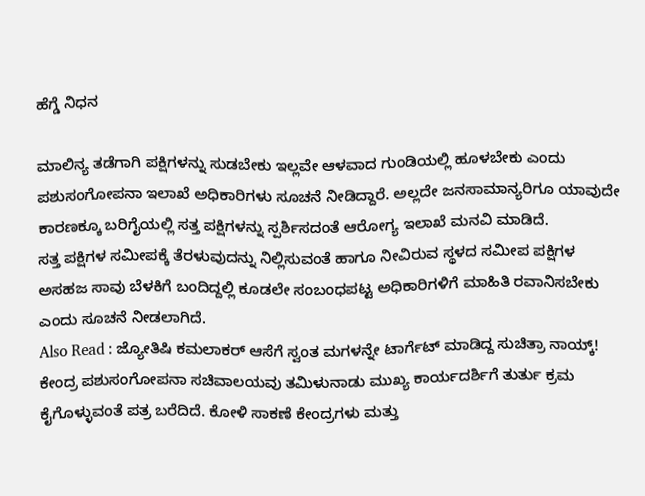ಹೆಗ್ಡೆ ನಿಧನ

ಮಾಲಿನ್ಯ ತಡೆಗಾಗಿ ಪಕ್ಷಿಗಳನ್ನು ಸುಡಬೇಕು ಇಲ್ಲವೇ ಆಳವಾದ ಗುಂಡಿಯಲ್ಲಿ ಹೂಳಬೇಕು ಎಂದು ಪಶುಸಂಗೋಪನಾ ಇಲಾಖೆ ಅಧಿಕಾರಿಗಳು ಸೂಚನೆ ನೀಡಿದ್ದಾರೆ. ಅಲ್ಲದೇ ಜನಸಾಮಾನ್ಯರಿಗೂ ಯಾವುದೇ ಕಾರಣಕ್ಕೂ ಬರಿಗೈಯಲ್ಲಿ ಸತ್ತ ಪಕ್ಷಿಗಳನ್ನು ಸ್ಪರ್ಶಿಸದಂತೆ ಆರೋಗ್ಯ ಇಲಾಖೆ ಮನವಿ ಮಾಡಿದೆ.
ಸತ್ತ ಪಕ್ಷಿಗಳ ಸಮೀಪಕ್ಕೆ ತೆರಳುವುದನ್ನು ನಿಲ್ಲಿಸುವಂತೆ ಹಾಗೂ ನೀವಿರುವ ಸ್ಥಳದ ಸಮೀಪ ಪಕ್ಷಿಗಳ ಅಸಹಜ ಸಾವು ಬೆಳಕಿಗೆ ಬಂದಿದ್ದಲ್ಲಿ ಕೂಡಲೇ ಸಂಬಂಧಪಟ್ಟ ಅಧಿಕಾರಿಗಳಿಗೆ ಮಾಹಿತಿ ರವಾನಿಸಬೇಕು ಎಂದು ಸೂಚನೆ ನೀಡಲಾಗಿದೆ.
Also Read : ಜ್ಯೋತಿಷಿ ಕಮಲಾಕರ್ ಆಸೆಗೆ ಸ್ವಂತ ಮಗಳನ್ನೇ ಟಾರ್ಗೆಟ್ ಮಾಡಿದ್ದ ಸುಚಿತ್ರಾ ನಾಯ್ಕ್!
ಕೇಂದ್ರ ಪಶುಸಂಗೋಪನಾ ಸಚಿವಾಲಯವು ತಮಿಳುನಾಡು ಮುಖ್ಯ ಕಾರ್ಯದರ್ಶಿಗೆ ತುರ್ತು ಕ್ರಮ ಕೈಗೊಳ್ಳುವಂತೆ ಪತ್ರ ಬರೆದಿದೆ. ಕೋಳಿ ಸಾಕಣೆ ಕೇಂದ್ರಗಳು ಮತ್ತು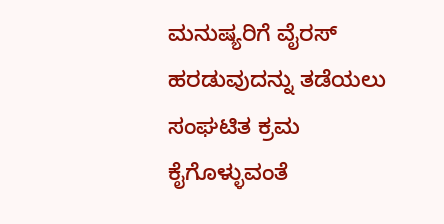ಮನುಷ್ಯರಿಗೆ ವೈರಸ್ ಹರಡುವುದನ್ನು ತಡೆಯಲು ಸಂಘಟಿತ ಕ್ರಮ ಕೈಗೊಳ್ಳುವಂತೆ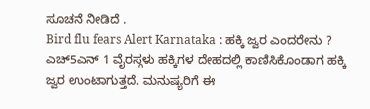ಸೂಚನೆ ನೀಡಿದೆ .
Bird flu fears Alert Karnataka : ಹಕ್ಕಿ ಜ್ವರ ಎಂದರೇನು ?
ಎಚ್5ಎನ್ 1 ವೈರಸ್ಗಳು ಹಕ್ಕಿಗಳ ದೇಹದಲ್ಲಿ ಕಾಣಿಸಿಕೊಂಡಾಗ ಹಕ್ಕಿ ಜ್ವರ ಉಂಟಾಗುತ್ತದೆ. ಮನುಷ್ಯರಿಗೆ ಈ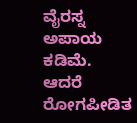ವೈರಸ್ನ ಅಪಾಯ ಕಡಿಮೆ. ಆದರೆ ರೋಗಪೀಡಿತ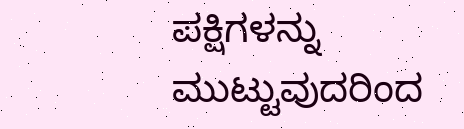ಪಕ್ಷಿಗಳನ್ನು ಮುಟ್ಟುವುದರಿಂದ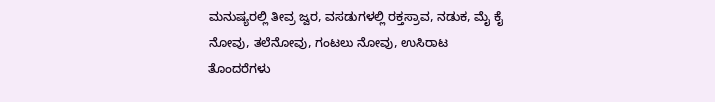ಮನುಷ್ಯರಲ್ಲಿ ತೀವ್ರ ಜ್ವರ, ವಸಡುಗಳಲ್ಲಿ ರಕ್ತಸ್ರಾವ, ನಡುಕ, ಮೈ ಕೈ ನೋವು, ತಲೆನೋವು, ಗಂಟಲು ನೋವು, ಉಸಿರಾಟ ತೊಂದರೆಗಳು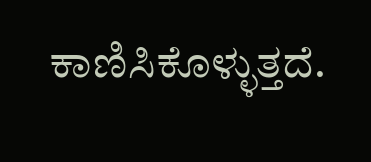ಕಾಣಿಸಿಕೊಳ್ಳುತ್ತದೆ.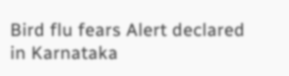Bird flu fears Alert declared in Karnataka